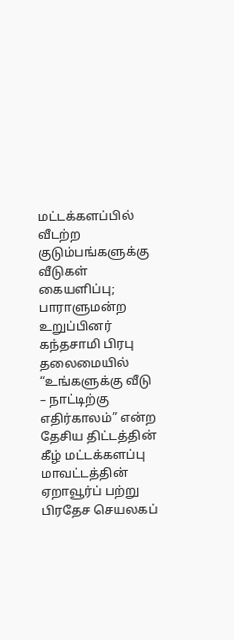மட்டக்களப்பில் வீடற்ற குடும்பங்களுக்கு வீடுகள் கையளிப்பு; பாராளுமன்ற உறுப்பினர் கந்தசாமி பிரபு தலைமையில்
“உங்களுக்கு வீடு – நாட்டிற்கு எதிர்காலம்” என்ற தேசிய திட்டத்தின் கீழ் மட்டக்களப்பு மாவட்டத்தின் ஏறாவூர்ப் பற்று பிரதேச செயலகப்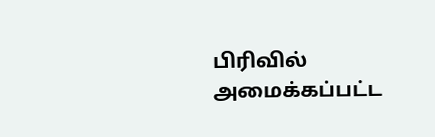பிரிவில் அமைக்கப்பட்ட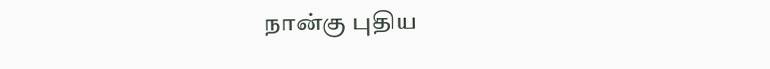நான்கு புதிய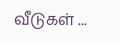வீடுகள் ...